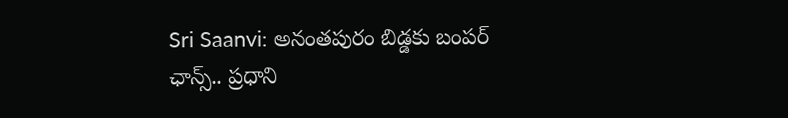Sri Saanvi: అనంతపురం బిడ్డకు బంపర్ ఛాన్స్.. ప్రధాని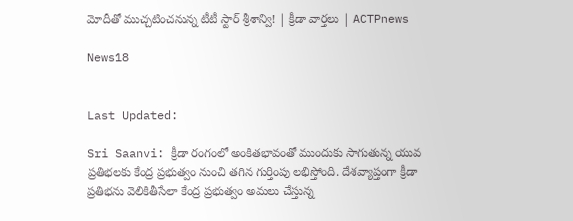మోదీతో ముచ్చటించనున్న టీటీ స్టార్ శ్రీశాన్వి! | క్రీడా వార్తలు | ACTPnews

News18


Last Updated:

Sri Saanvi: క్రీడా రంగంలో అంకితభావంతో ముందుకు సాగుతున్న యువ ప్రతిభలకు కేంద్ర ప్రభుత్వం నుంచి తగిన గుర్తింపు లభిస్తోంది. దేశవ్యాప్తంగా క్రీడా ప్రతిభను వెలికితీసేలా కేంద్ర ప్రభుత్వం అమలు చేస్తున్న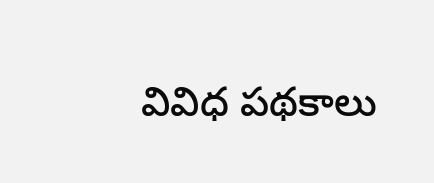వివిధ పథకాలు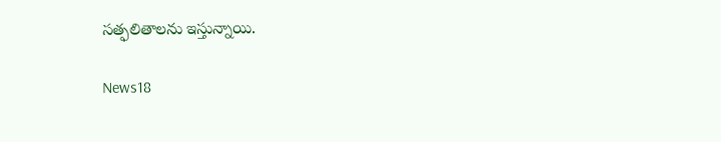సత్ఫలితాలను ఇస్తున్నాయి.

News18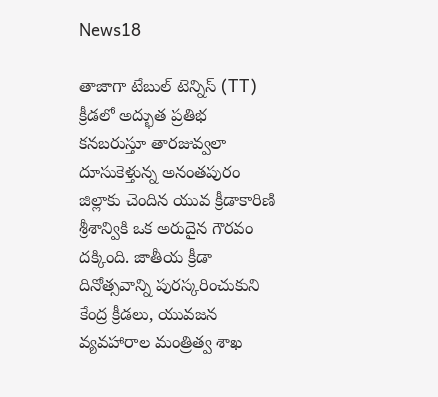News18

తాజాగా టేబుల్ టెన్నిస్ (TT) క్రీడలో అద్భుత ప్రతిభ కనబరుస్తూ తారజువ్వలా దూసుకెళ్తున్న అనంతపురం జిల్లాకు చెందిన యువ క్రీడాకారిణి శ్రీశాన్వికి ఒక అరుదైన గౌరవం దక్కింది. జాతీయ క్రీడా దినోత్సవాన్ని పురస్కరించుకుని కేంద్ర క్రీడలు, యువజన వ్యవహారాల మంత్రిత్వ శాఖ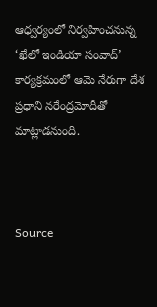ఆధ్వర్యంలో నిర్వహించనున్న ‘ఖేలో ఇండియా సంవాద్’ కార్యక్రమంలో ఆమె నేరుగా దేశ ప్రధాని నరేంద్రమోదీతో మాట్లాడనుంది.



Source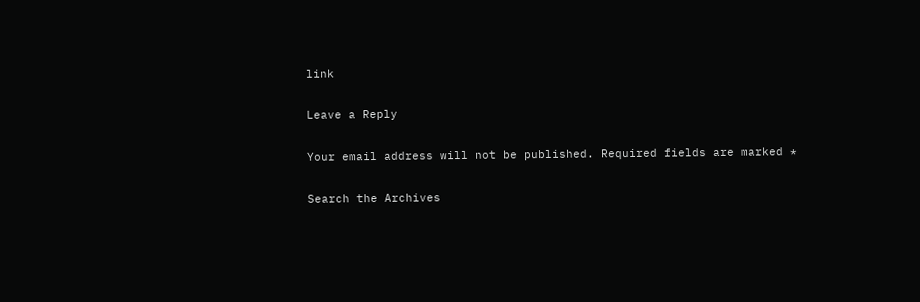link

Leave a Reply

Your email address will not be published. Required fields are marked *

Search the Archives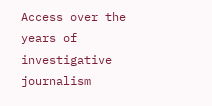Access over the years of investigative journalism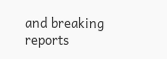and breaking reports